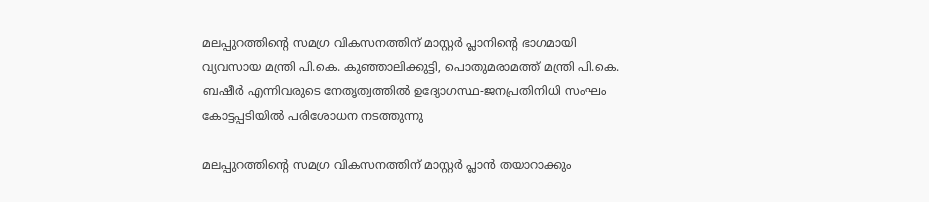മലപ്പുറത്തിന്റെ സമഗ്ര വികസനത്തിന് മാസ്റ്റര്‍ പ്ലാനിന്റെ ഭാഗമായി വ്യവസായ മന്ത്രി പി.കെ. കുഞ്ഞാലിക്കുട്ടി, പൊതുമരാമത്ത് മന്ത്രി പി.കെ. ബഷീര്‍ എന്നിവരുടെ നേതൃത്വത്തില്‍ ഉദ്യോഗസ്ഥ-ജനപ്രതിനിധി സംഘം കോട്ടപ്പടിയിൽ പരിശോധന നടത്തുന്നു

മലപ്പുറത്തിന്റെ സമഗ്ര വികസനത്തിന് മാസ്റ്റര്‍ പ്ലാന്‍ തയാറാക്കും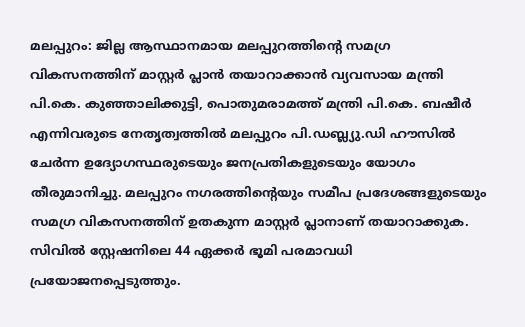മലപ്പുറം: ജില്ല ആസ്ഥാനമായ മലപ്പുറത്തിന്റെ സമഗ്ര വികസനത്തിന് മാസ്റ്റര്‍ പ്ലാന്‍ തയാറാക്കാന്‍ വ്യവസായ മന്ത്രി പി.കെ. കുഞ്ഞാലിക്കുട്ടി, പൊതുമരാമത്ത് മന്ത്രി പി.കെ. ബഷീര്‍ എന്നിവരുടെ നേതൃത്വത്തില്‍ മലപ്പുറം പി.ഡബ്ല്യു.ഡി ഹൗസില്‍ ചേര്‍ന്ന ഉദ്യോഗസ്ഥരുടെയും ജനപ്രതികളുടെയും യോഗം തീരുമാനിച്ചു. മലപ്പുറം നഗരത്തിന്റെയും സമീപ പ്രദേശങ്ങളുടെയും സമഗ്ര വികസനത്തിന് ഉതകുന്ന മാസ്റ്റര്‍ പ്ലാനാണ് തയാറാക്കുക. സിവില്‍ സ്റ്റേഷനിലെ 44 ഏക്കര്‍ ഭൂമി പരമാവധി പ്രയോജനപ്പെടുത്തും.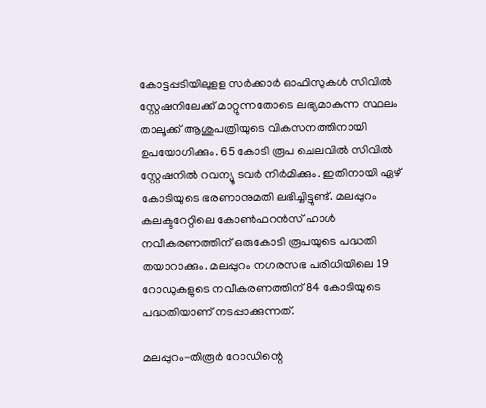കോട്ടപ്പടിയിലുളള സര്‍ക്കാര്‍ ഓഫിസുകള്‍ സിവില്‍ സ്റ്റേഷനിലേക്ക് മാറ്റുന്നതോടെ ലഭ്യമാകുന്ന സ്ഥലം താലൂക്ക് ആശുപത്രിയുടെ വികസനത്തിനായി ഉപയോഗിക്കും. 65 കോടി രൂപ ചെലവില്‍ സിവില്‍ സ്റ്റേഷനില്‍ റവന്യൂ ടവര്‍ നിർമിക്കും. ഇതിനായി ഏഴ് കോടിയുടെ ഭരണാനുമതി ലഭിച്ചിട്ടുണ്ട്. മലപ്പുറം കലക്ടറേറ്റിലെ കോണ്‍ഫറന്‍സ് ഹാള്‍ നവീകരണത്തിന് ഒരുകോടി രൂപയുടെ പദ്ധതി തയാറാക്കും. മലപ്പുറം നഗരസഭ പരിധിയിലെ 19 റോഡുകളുടെ നവീകരണത്തിന് 84 കോടിയുടെ പദ്ധതിയാണ് നടപ്പാക്കുന്നത്.

മലപ്പുറം-തിരൂര്‍ റോഡിന്റെ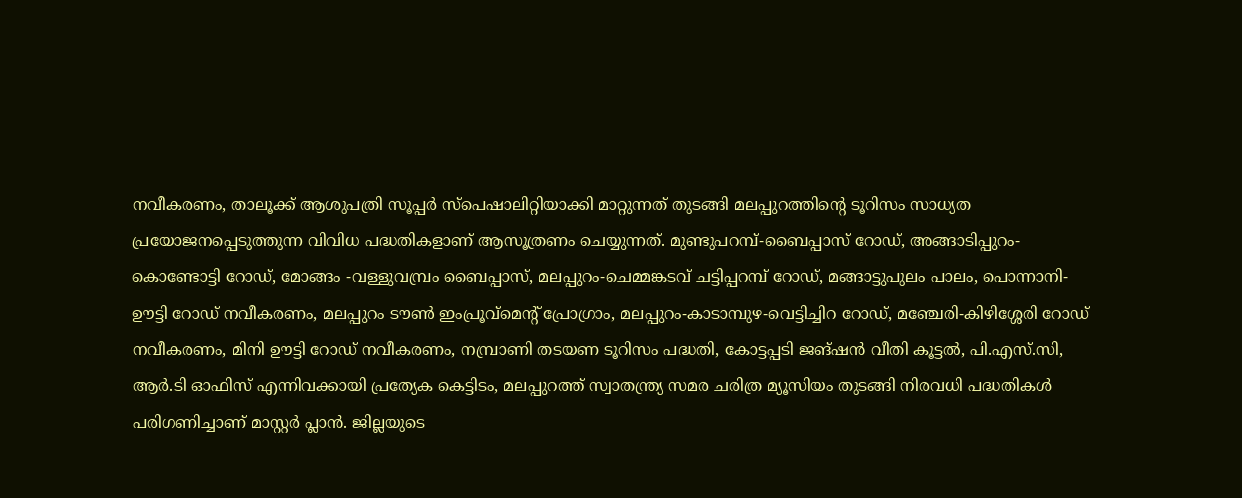നവീകരണം, താലൂക്ക് ആശുപത്രി സൂപ്പര്‍ സ്‌പെഷാലിറ്റിയാക്കി മാറ്റുന്നത് തുടങ്ങി മലപ്പുറത്തിന്റെ ടൂറിസം സാധ്യത പ്രയോജനപ്പെടുത്തുന്ന വിവിധ പദ്ധതികളാണ് ആസൂത്രണം ചെയ്യുന്നത്. മുണ്ടുപറമ്പ്-ബൈപ്പാസ് റോഡ്, അങ്ങാടിപ്പുറം- കൊണ്ടോട്ടി റോഡ്, മോങ്ങം -വള്ളുവമ്പ്രം ബൈപ്പാസ്, മലപ്പുറം-ചെമ്മങ്കടവ് ചട്ടിപ്പറമ്പ് റോഡ്, മങ്ങാട്ടുപുലം പാലം, പൊന്നാനി-ഊട്ടി റോഡ് നവീകരണം, മലപ്പുറം ടൗണ്‍ ഇംപ്രൂവ്‌മെന്റ് പ്രോഗ്രാം, മലപ്പുറം-കാടാമ്പുഴ-വെട്ടിച്ചിറ റോഡ്, മഞ്ചേരി-കിഴിശ്ശേരി റോഡ് നവീകരണം, മിനി ഊട്ടി റോഡ് നവീകരണം, നമ്പ്രാണി തടയണ ടൂറിസം പദ്ധതി, കോട്ടപ്പടി ജങ്ഷന്‍ വീതി കൂട്ടല്‍, പി.എസ്.സി, ആര്‍.ടി ഓഫിസ് എന്നിവക്കായി പ്രത്യേക കെട്ടിടം, മലപ്പുറത്ത് സ്വാതന്ത്ര്യ സമര ചരിത്ര മ്യൂസിയം തുടങ്ങി നിരവധി പദ്ധതികള്‍ പരിഗണിച്ചാണ് മാസ്റ്റര്‍ പ്ലാന്‍. ജില്ലയുടെ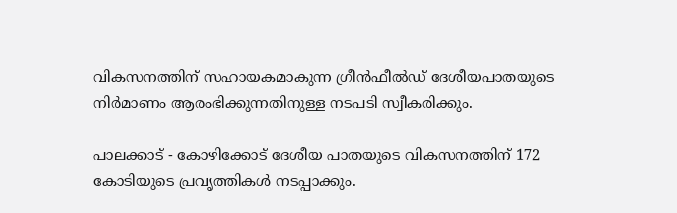വികസനത്തിന് സഹായകമാകുന്ന ഗ്രീന്‍ഫീല്‍ഡ് ദേശീയപാതയുടെ നിർമാണം ആരംഭിക്കുന്നതിനുള്ള നടപടി സ്വീകരിക്കും.

പാലക്കാട് - കോഴിക്കോട് ദേശീയ പാതയുടെ വികസനത്തിന് 172 കോടിയുടെ പ്രവൃത്തികൾ നടപ്പാക്കും.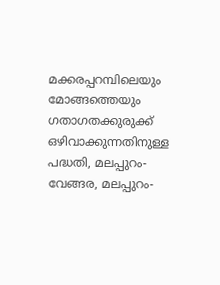മക്കരപ്പറമ്പിലെയും മോങ്ങത്തെയും ഗതാഗതക്കുരുക്ക് ഒഴിവാക്കുന്നതിനുള്ള പദ്ധതി, മലപ്പുറം-വേങ്ങര, മലപ്പുറം-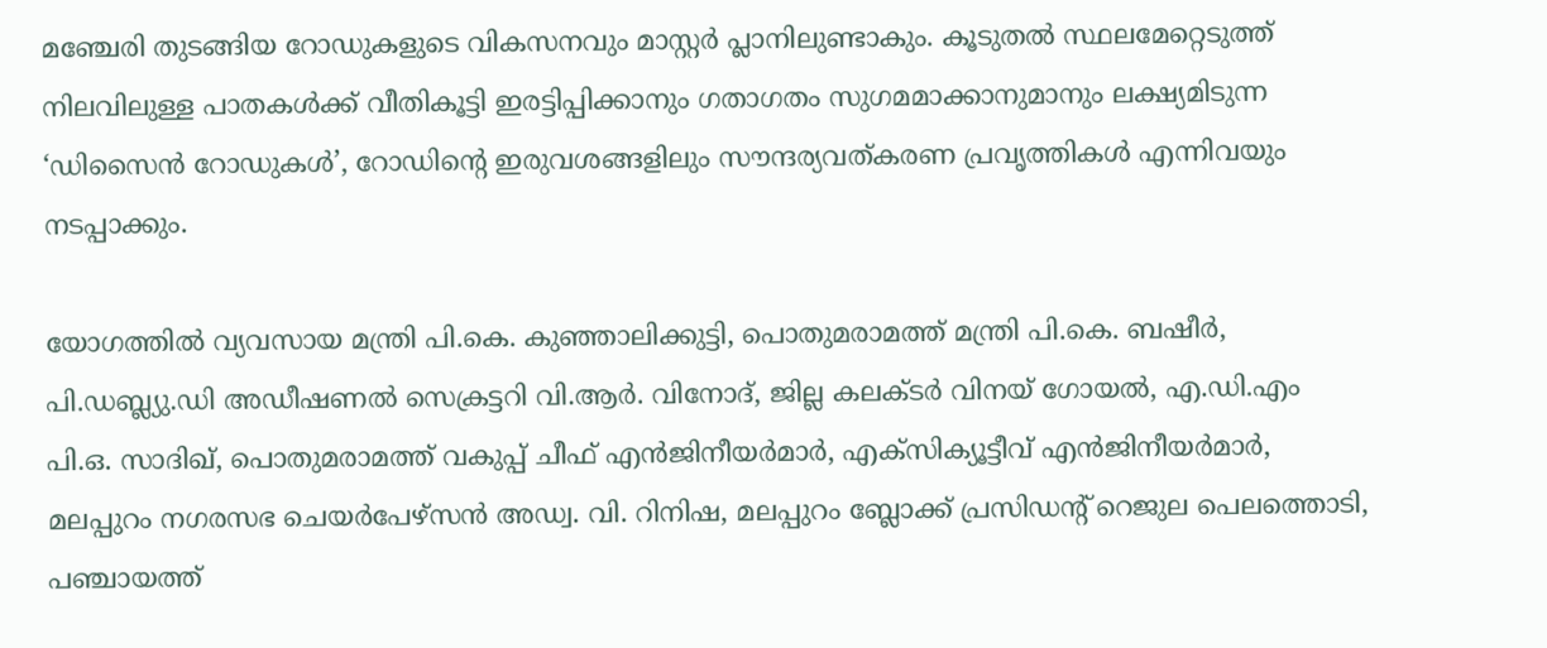മഞ്ചേരി തുടങ്ങിയ റോഡുകളുടെ വികസനവും മാസ്റ്റര്‍ പ്ലാനിലുണ്ടാകും. കൂടുതല്‍ സ്ഥലമേറ്റെടുത്ത് നിലവിലുള്ള പാതകള്‍ക്ക് വീതികൂട്ടി ഇരട്ടിപ്പിക്കാനും ഗതാഗതം സുഗമമാക്കാനുമാനും ലക്ഷ്യമിടുന്ന ‘ഡിസൈന്‍ റോഡുകള്‍’, റോഡിന്റെ ഇരുവശങ്ങളിലും സൗന്ദര്യവത്കരണ പ്രവൃത്തികള്‍ എന്നിവയും നടപ്പാക്കും.

യോഗത്തില്‍ വ്യവസായ മന്ത്രി പി.കെ. കുഞ്ഞാലിക്കുട്ടി, പൊതുമരാമത്ത് മന്ത്രി പി.കെ. ബഷീര്‍, പി.ഡബ്ല്യു.ഡി അഡീഷണല്‍ സെക്രട്ടറി വി.ആര്‍. വിനോദ്, ജില്ല കലക്ടര്‍ വിനയ് ഗോയല്‍, എ.ഡി.എം പി.ഒ. സാദിഖ്, പൊതുമരാമത്ത് വകുപ്പ് ചീഫ് എന്‍ജിനീയര്‍മാര്‍, എക്‌സിക്യൂട്ടീവ് എന്‍ജിനീയര്‍മാര്‍, മലപ്പുറം നഗരസഭ ചെയര്‍പേഴ്‌സൻ അഡ്വ. വി. റിനിഷ, മലപ്പുറം ബ്ലോക്ക് പ്രസിഡന്റ് റെജുല പെലത്തൊടി, പഞ്ചായത്ത്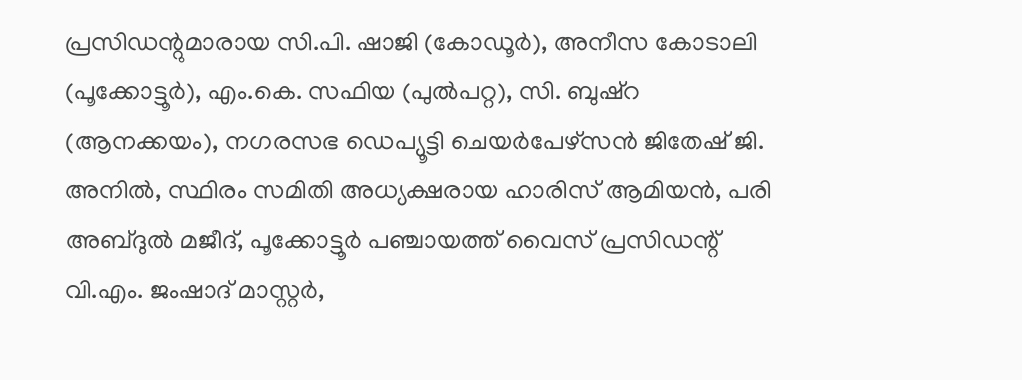പ്രസിഡന്റുമാരായ സി.പി. ഷാജി (കോഡൂര്‍), അനീസ കോടാലി (പൂക്കോട്ടൂര്‍), എം.കെ. സഫിയ (പുല്‍പറ്റ), സി. ബുഷ്റ (ആനക്കയം), നഗരസഭ ഡെപ്യൂട്ടി ചെയര്‍പേഴ്‌സൻ ജിതേഷ് ജി. അനില്‍, സ്ഥിരം സമിതി അധ്യക്ഷരായ ഹാരിസ് ആമിയന്‍, പരി അബ്ദുല്‍ മജീദ്, പൂക്കോട്ടൂര്‍ പഞ്ചായത്ത് വൈസ് പ്രസിഡന്റ് വി.എം. ജംഷാദ് മാസ്റ്റര്‍,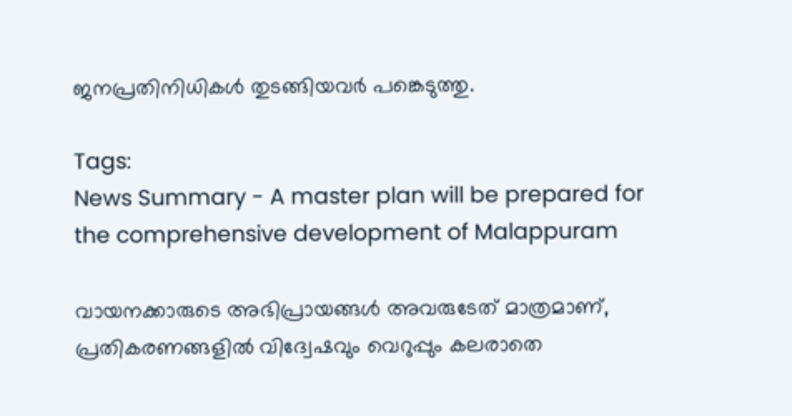ജനപ്രതിനിധികള്‍ തുടങ്ങിയവര്‍ പങ്കെടുത്തു.

Tags:
News Summary - A master plan will be prepared for the comprehensive development of Malappuram

വായനക്കാരുടെ അഭിപ്രായങ്ങള്‍ അവരുടേത് മാത്രമാണ്, പ്രതികരണങ്ങളിൽ വിദ്വേഷവും വെറുപ്പും കലരാതെ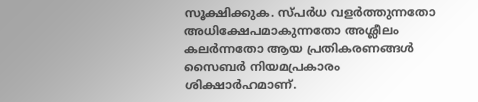സൂക്ഷിക്കുക. സ്പർധ വളർത്തുന്നതോ അധിക്ഷേപമാകുന്നതോ അശ്ലീലം കലർന്നതോ ആയ പ്രതികരണങ്ങൾ സൈബർ നിയമപ്രകാരം ശിക്ഷാർഹമാണ്.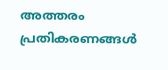അത്തരം പ്രതികരണങ്ങൾ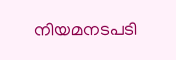നിയമനടപടി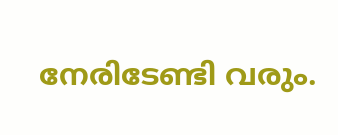നേരിടേണ്ടി വരും.